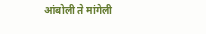आंबोली ते मांगेली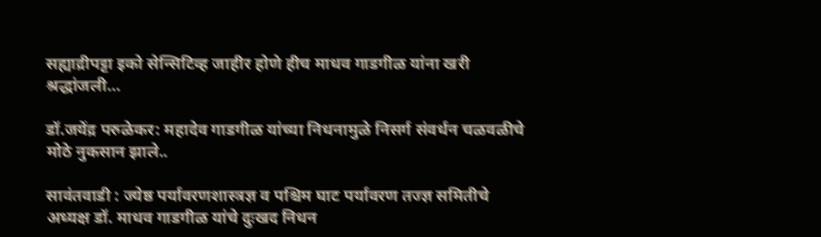सह्याद्रीपट्टा इको सेन्सिटिव्ह जाहीर होणे हीच माधव गाडगीळ यांना खरी श्रद्धांजली…

डॉ.जयेंद्र परुळेकर: महादेव गाडगीळ यांच्या निधनामुळे निसर्ग संवर्धन चळवळीचे मोठे नुकसान झाले..

सावंतवाडी : ज्येष्ठ पर्यावरणशास्त्रज्ञ व पश्चिम घाट पर्यावरण तज्ज्ञ समितीचे अध्यक्ष डॉ. माधव गाडगीळ यांचे दुःखद निधन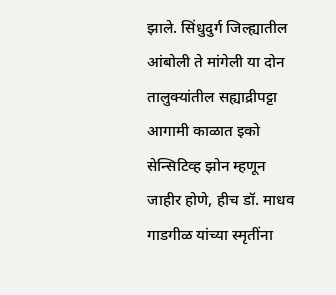झाले. सिंधुदुर्ग जिल्ह्यातील आंबोली ते मांगेली या दोन तालुक्यांतील सह्याद्रीपट्टा आगामी काळात इको सेन्सिटिव्ह झोन म्हणून जाहीर होणे, हीच डॉ. माधव गाडगीळ यांच्या स्मृतींना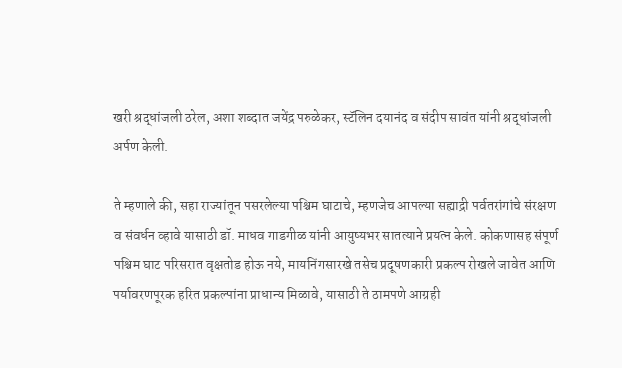खरी श्रद्धांजली ठरेल, अशा शब्दात जयेंद्र परुळेकर, स्टॅलिन दयानंद व संदीप सावंत यांनी श्रद्धांजली अर्पण केली.

ते म्हणाले की, सहा राज्यांतून पसरलेल्या पश्चिम घाटाचे, म्हणजेच आपल्या सह्याद्री पर्वतरांगांचे संरक्षण व संवर्धन व्हावे यासाठी डॉ. माधव गाडगीळ यांनी आयुष्यभर सातत्याने प्रयत्न केले. कोकणासह संपूर्ण पश्चिम घाट परिसरात वृक्षतोड होऊ नये, मायनिंगसारखे तसेच प्रदूषणकारी प्रकल्प रोखले जावेत आणि पर्यावरणपूरक हरित प्रकल्पांना प्राधान्य मिळावे, यासाठी ते ठामपणे आग्रही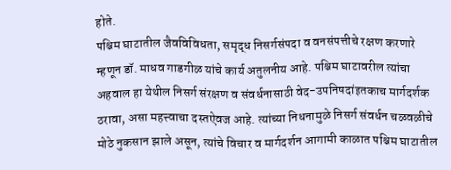होते.
पश्चिम घाटातील जैवविविधता, समृद्ध निसर्गसंपदा व वनसंपत्तीचे रक्षण करणारे म्हणून डॉ. माधव गाडगीळ यांचे कार्य अतुलनीय आहे. पश्चिम घाटावरील त्यांचा अहवाल हा येथील निसर्ग संरक्षण व संवर्धनासाठी वेद-उपनिषदांइतकाच मार्गदर्शक ठरावा, असा महत्त्वाचा दस्तऐवज आहे. त्यांच्या निधनामुळे निसर्ग संवर्धन चळवळीचे मोठे नुकसान झाले असून, त्यांचे विचार व मार्गदर्शन आगामी काळात पश्चिम घाटातील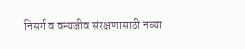निसर्ग व वन्यजीव संरक्षणासाठी नव्या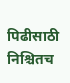पिढीसाठी निश्चितच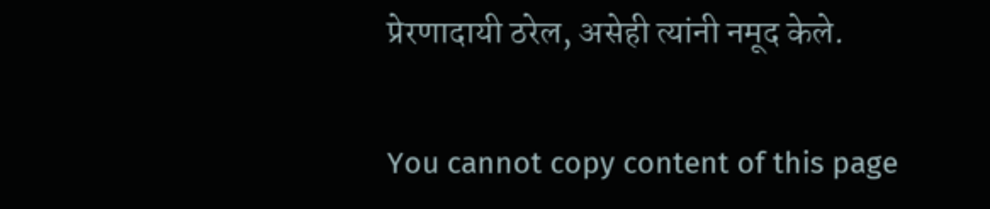प्रेरणादायी ठरेल, असेही त्यांनी नमूद केले.

You cannot copy content of this page